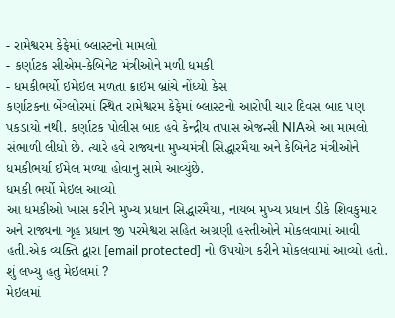- રામેશ્વરમ કેફેમાં બ્લાસ્ટનો મામલો
- કર્ણાટક સીએમ-કેબિનેટ મંત્રીઓને મળી ધમકી
- ધમકીભર્યો ઇમેઇલ મળતા ક્રાઇમ બ્રાંચે નોંધ્યો કેસ
કર્ણાટકના બેંગ્લોરમાં સ્થિત રામેશ્વરમ કેફેમાં બ્લાસ્ટનો આરોપી ચાર દિવસ બાદ પણ પકડાયો નથી. કર્ણાટક પોલીસ બાદ હવે કેન્દ્રીય તપાસ એજન્સી NIAએ આ મામલો સંભાળી લીધો છે. ત્યારે હવે રાજ્યના મુખ્યમંત્રી સિદ્ધારમૈયા અને કેબિનેટ મંત્રીઓને ધમકીભર્યા ઈમેલ મળ્યા હોવાનુ સામે આવ્યુંછે.
ધમકી ભર્યો મેઇલ આવ્યો
આ ધમકીઓ ખાસ કરીને મુખ્ય પ્રધાન સિદ્ધારમૈયા, નાયબ મુખ્ય પ્રધાન ડીકે શિવકુમાર અને રાજ્યના ગૃહ પ્રધાન જી પરમેશ્વરા સહિત અગ્રણી હસ્તીઓને મોકલવામાં આવી હતી.એક વ્યક્તિ દ્વારા [email protected] નો ઉપયોગ કરીને મોકલવામાં આવ્યો હતો.
શું લખ્યુ હતુ મેઇલમાં ?
મેઇલમાં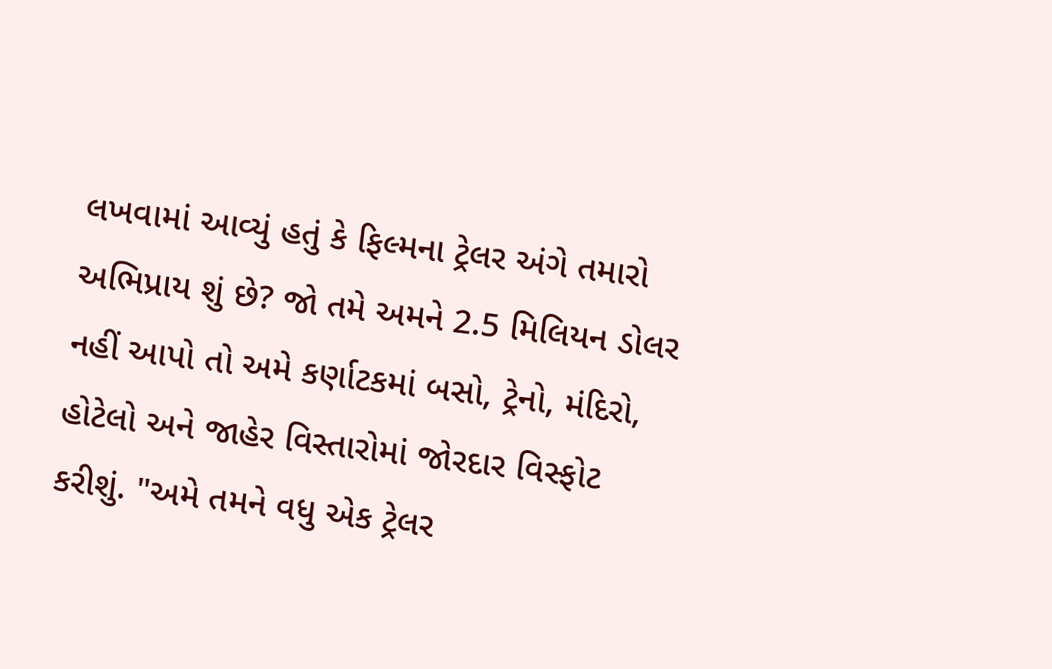લખવામાં આવ્યું હતું કે ફિલ્મના ટ્રેલર અંગે તમારો અભિપ્રાય શું છે? જો તમે અમને 2.5 મિલિયન ડોલર નહીં આપો તો અમે કર્ણાટકમાં બસો, ટ્રેનો, મંદિરો, હોટેલો અને જાહેર વિસ્તારોમાં જોરદાર વિસ્ફોટ કરીશું. "અમે તમને વધુ એક ટ્રેલર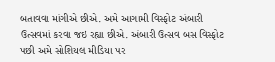બતાવવા માંગીએ છીએ. અમે આગામી વિસ્ફોટ અંબારી ઉત્સવમાં કરવા જઇ રહ્યા છીએ. અંબારી ઉત્સવ બસ વિસ્ફોટ પછી અમે સોશિયલ મીડિયા પર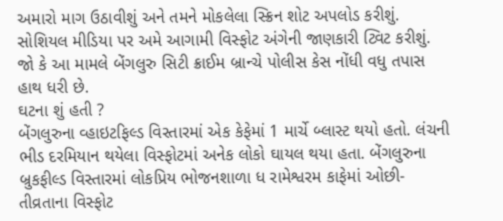અમારો માગ ઉઠાવીશું અને તમને મોકલેલા સ્ક્રિન શોટ અપલોડ કરીશું. સોશિયલ મીડિયા પર અમે આગામી વિસ્ફોટ અંગેની જાણકારી ટ્વિટ કરીશું. જો કે આ મામલે બેંગલુરુ સિટી ક્રાઈમ બ્રાન્ચે પોલીસ કેસ નોંધી વધુ તપાસ હાથ ધરી છે.
ઘટના શું હતી ?
બેંગલુરુના વ્હાઇટફિલ્ડ વિસ્તારમાં એક કેફેમાં 1 માર્ચે બ્લાસ્ટ થયો હતો. લંચની ભીડ દરમિયાન થયેલા વિસ્ફોટમાં અનેક લોકો ઘાયલ થયા હતા. બેંગલુરુના બ્રુકફીલ્ડ વિસ્તારમાં લોકપ્રિય ભોજનશાળા ધ રામેશ્વરમ કાફેમાં ઓછી-તીવ્રતાના વિસ્ફોટ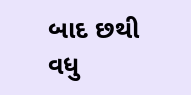બાદ છથી વધુ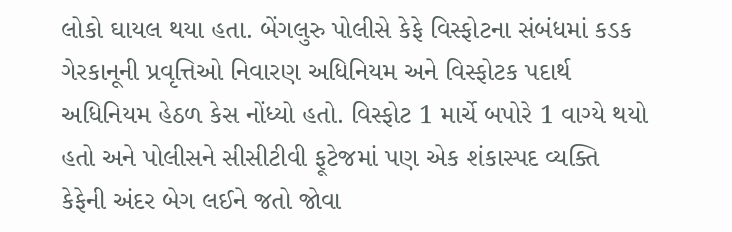લોકો ઘાયલ થયા હતા. બેંગલુરુ પોલીસે કેફે વિસ્ફોટના સંબંધમાં કડક ગેરકાનૂની પ્રવૃત્તિઓ નિવારણ અધિનિયમ અને વિસ્ફોટક પદાર્થ અધિનિયમ હેઠળ કેસ નોંધ્યો હતો. વિસ્ફોટ 1 માર્ચે બપોરે 1 વાગ્યે થયો હતો અને પોલીસને સીસીટીવી ફૂટેજમાં પણ એક શંકાસ્પદ વ્યક્તિ કેફેની અંદર બેગ લઈને જતો જોવા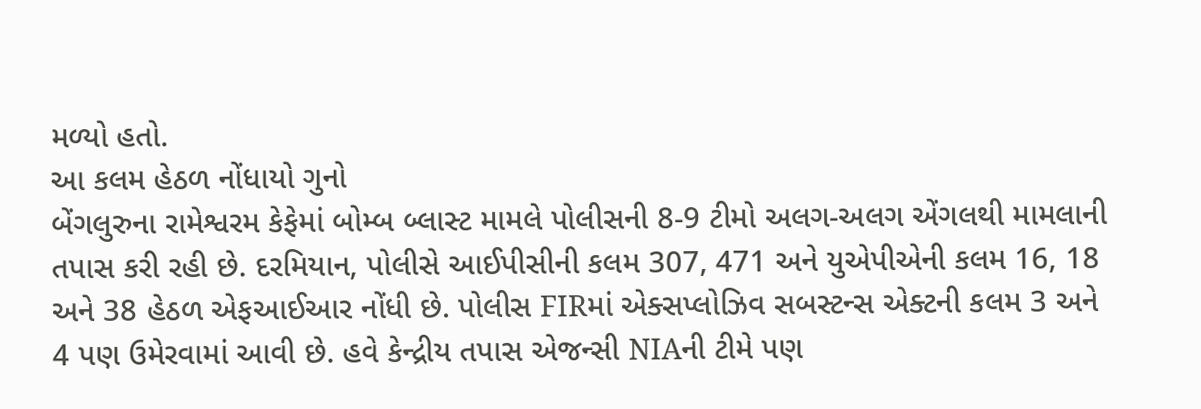મળ્યો હતો.
આ કલમ હેઠળ નોંધાયો ગુનો
બેંગલુરુના રામેશ્વરમ કેફેમાં બોમ્બ બ્લાસ્ટ મામલે પોલીસની 8-9 ટીમો અલગ-અલગ એંગલથી મામલાની તપાસ કરી રહી છે. દરમિયાન, પોલીસે આઈપીસીની કલમ 307, 471 અને યુએપીએની કલમ 16, 18 અને 38 હેઠળ એફઆઈઆર નોંધી છે. પોલીસ FIRમાં એક્સપ્લોઝિવ સબસ્ટન્સ એક્ટની કલમ 3 અને 4 પણ ઉમેરવામાં આવી છે. હવે કેન્દ્રીય તપાસ એજન્સી NIAની ટીમે પણ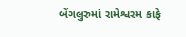બેંગલુરુમાં રામેશ્વરમ કાફે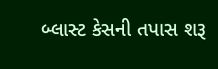બ્લાસ્ટ કેસની તપાસ શરૂ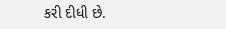કરી દીધી છે.